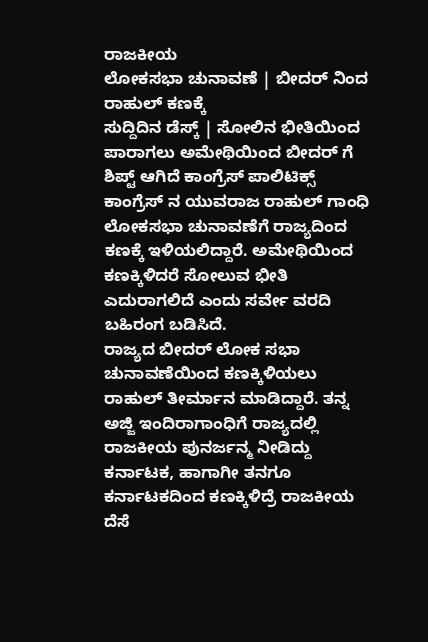ರಾಜಕೀಯ
ಲೋಕಸಭಾ ಚುನಾವಣೆ | ಬೀದರ್ ನಿಂದ ರಾಹುಲ್ ಕಣಕ್ಕೆ
ಸುದ್ದಿದಿನ ಡೆಸ್ಕ್ | ಸೋಲಿನ ಭೀತಿಯಿಂದ ಪಾರಾಗಲು ಅಮೇಥಿಯಿಂದ ಬೀದರ್ ಗೆ ಶಿಪ್ಟ್ ಆಗಿದೆ ಕಾಂಗ್ರೆಸ್ ಪಾಲಿಟಿಕ್ಸ್ ಕಾಂಗ್ರೆಸ್ ನ ಯುವರಾಜ ರಾಹುಲ್ ಗಾಂಧಿ ಲೋಕಸಭಾ ಚುನಾವಣೆಗೆ ರಾಜ್ಯದಿಂದ ಕಣಕ್ಕೆ ಇಳಿಯಲಿದ್ದಾರೆ. ಅಮೇಥಿಯಿಂದ ಕಣಕ್ಕಿಳಿದರೆ ಸೋಲುವ ಭೀತಿ ಎದುರಾಗಲಿದೆ ಎಂದು ಸರ್ವೇ ವರದಿ ಬಹಿರಂಗ ಬಡಿಸಿದೆ.
ರಾಜ್ಯದ ಬೀದರ್ ಲೋಕ ಸಭಾ ಚುನಾವಣೆಯಿಂದ ಕಣಕ್ಕಿಳಿಯಲು ರಾಹುಲ್ ತೀರ್ಮಾನ ಮಾಡಿದ್ದಾರೆ. ತನ್ನ ಅಜ್ಜಿ ಇಂದಿರಾಗಾಂಧಿಗೆ ರಾಜ್ಯದಲ್ಲಿ ರಾಜಕೀಯ ಪುನರ್ಜನ್ಮ ನೀಡಿದ್ದು ಕರ್ನಾಟಕ, ಹಾಗಾಗೀ ತನಗೂ ಕರ್ನಾಟಕದಿಂದ ಕಣಕ್ಕಿಳಿದ್ರೆ ರಾಜಕೀಯ ದೆಸೆ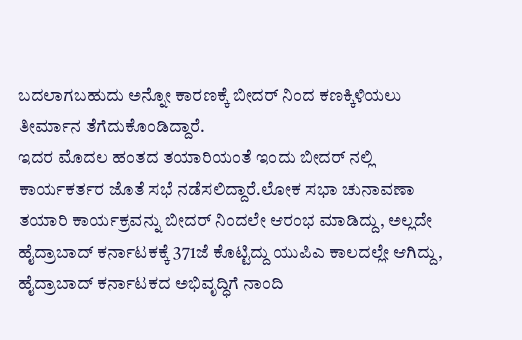ಬದಲಾಗಬಹುದು ಅನ್ನೋ ಕಾರಣಕ್ಕೆ ಬೀದರ್ ನಿಂದ ಕಣಕ್ಕಿಳಿಯಲು ತೀರ್ಮಾನ ತೆಗೆದುಕೊಂಡಿದ್ದಾರೆ.
ಇದರ ಮೊದಲ ಹಂತದ ತಯಾರಿಯಂತೆ ಇಂದು ಬೀದರ್ ನಲ್ಲಿ ಕಾರ್ಯಕರ್ತರ ಜೊತೆ ಸಭೆ ನಡೆಸಲಿದ್ದಾರೆ.ಲೋಕ ಸಭಾ ಚುನಾವಣಾ ತಯಾರಿ ಕಾರ್ಯಕ್ರವನ್ನು ಬೀದರ್ ನಿಂದಲೇ ಆರಂಭ ಮಾಡಿದ್ದು, ಅಲ್ಲದೇ ಹೈದ್ರಾಬಾದ್ ಕರ್ನಾಟಕಕ್ಕೆ 371ಜೆ ಕೊಟ್ಟಿದ್ದು ಯುಪಿಎ ಕಾಲದಲ್ಲೇ ಆಗಿದ್ದು, ಹೈದ್ರಾಬಾದ್ ಕರ್ನಾಟಕದ ಅಭಿವೃದ್ಧಿಗೆ ನಾಂದಿ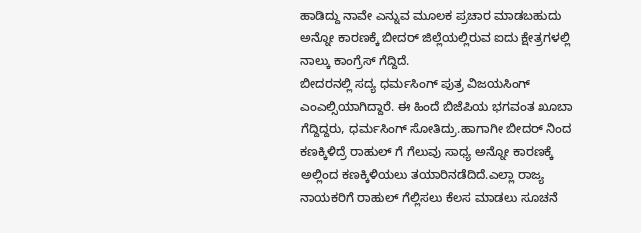ಹಾಡಿದ್ದು ನಾವೇ ಎನ್ನುವ ಮೂಲಕ ಪ್ರಚಾರ ಮಾಡಬಹುದು ಅನ್ನೋ ಕಾರಣಕ್ಕೆ ಬೀದರ್ ಜಿಲ್ಲೆಯಲ್ಲಿರುವ ಐದು ಕ್ಷೇತ್ರಗಳಲ್ಲಿ ನಾಲ್ಕು ಕಾಂಗ್ರೆಸ್ ಗೆದ್ದಿದೆ.
ಬೀದರನಲ್ಲಿ ಸದ್ಯ ಧರ್ಮಸಿಂಗ್ ಪುತ್ರ ವಿಜಯಸಿಂಗ್ ಎಂಎಲ್ಸಿಯಾಗಿದ್ದಾರೆ. ಈ ಹಿಂದೆ ಬಿಜೆಪಿಯ ಭಗವಂತ ಖೂಬಾ ಗೆದ್ದಿದ್ದರು, ಧರ್ಮಸಿಂಗ್ ಸೋತಿದ್ರು.ಹಾಗಾಗೀ ಬೀದರ್ ನಿಂದ ಕಣಕ್ಕಿಳಿದ್ರೆ ರಾಹುಲ್ ಗೆ ಗೆಲುವು ಸಾಧ್ಯ ಅನ್ನೋ ಕಾರಣಕ್ಕೆ ಅಲ್ಲಿಂದ ಕಣಕ್ಕಿಳಿಯಲು ತಯಾರಿನಡೆದಿದೆ.ಎಲ್ಲಾ ರಾಜ್ಯ ನಾಯಕರಿಗೆ ರಾಹುಲ್ ಗೆಲ್ಲಿಸಲು ಕೆಲಸ ಮಾಡಲು ಸೂಚನೆ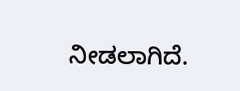ನೀಡಲಾಗಿದೆ.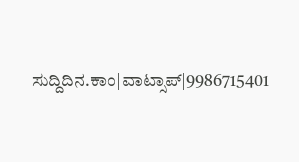ಸುದ್ದಿದಿನ.ಕಾಂ|ವಾಟ್ಸಾಪ್|9986715401